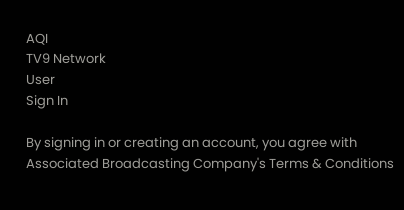AQI
TV9 Network
User
Sign In

By signing in or creating an account, you agree with Associated Broadcasting Company's Terms & Conditions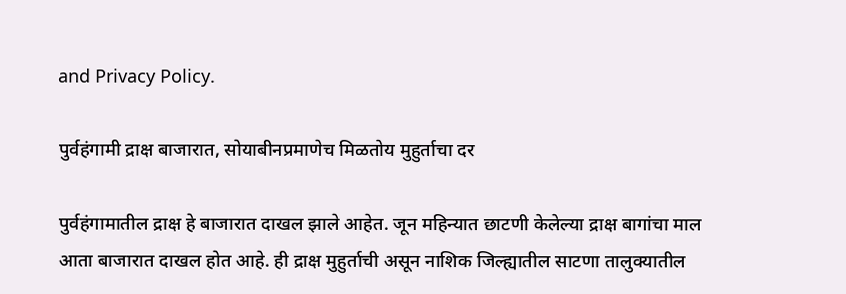and Privacy Policy.

पुर्वहंगामी द्राक्ष बाजारात, सोयाबीनप्रमाणेच मिळतोय मुहुर्ताचा दर

पुर्वहंगामातील द्राक्ष हे बाजारात दाखल झाले आहेत. जून महिन्यात छाटणी केलेल्या द्राक्ष बागांचा माल आता बाजारात दाखल होत आहे. ही द्राक्ष मुहुर्ताची असून नाशिक जिल्ह्यातील साटणा तालुक्यातील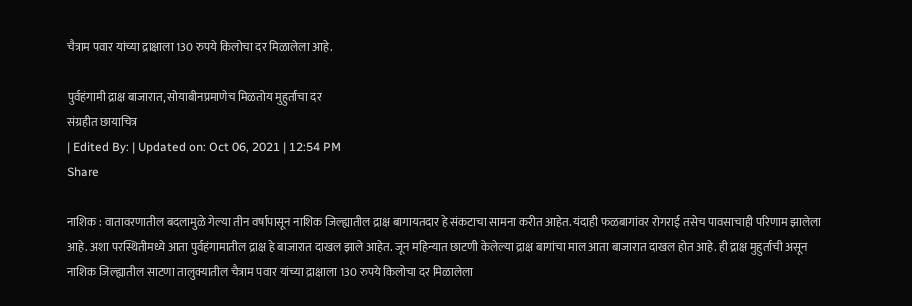चैत्राम पवार यांच्या द्राक्षाला 130 रुपये किलोचा दर मिळालेला आहे.

पुर्वहंगामी द्राक्ष बाजारात, सोयाबीनप्रमाणेच मिळतोय मुहुर्ताचा दर
संग्रहीत छायाचित्र
| Edited By: | Updated on: Oct 06, 2021 | 12:54 PM
Share

नाशिक : वातावरणातील बदलामुळे गेल्या तीन वर्षापासून नाशिक जिल्ह्यातील द्राक्ष बागायतदार हे संकटाचा सामना करीत आहेत. यंदाही फळबागांवर रोगराई तसेच पावसाचाही परिणाम झालेला आहे. अशा परस्थितीमध्ये आता पुर्वहंगामातील द्राक्ष हे बाजारात दाखल झाले आहेत. जून महिन्यात छाटणी केलेल्या द्राक्ष बागांचा माल आता बाजारात दाखल होत आहे. ही द्राक्ष मुहुर्ताची असून नाशिक जिल्ह्यातील साटणा तालुक्यातील चैत्राम पवार यांच्या द्राक्षाला 130 रुपये किलोचा दर मिळालेला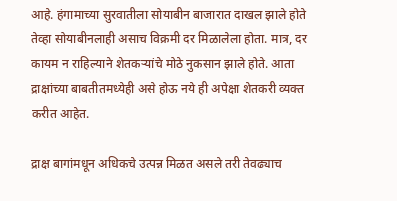आहे. हंगामाच्या सुरवातीला सोयाबीन बाजारात दाखल झाले होते तेव्हा सोयाबीनलाही असाच विक्रमी दर मिळालेला होता. मात्र, दर कायम न राहिल्याने शेतकऱ्यांचे मोठे नुकसान झाले होते. आता द्राक्षांच्या बाबतीतमध्येही असे होऊ नये ही अपेक्षा शेतकरी व्यक्त करीत आहेत.

द्राक्ष बागांमधून अधिकचे उत्पन्न मिळत असले तरी तेवढ्याच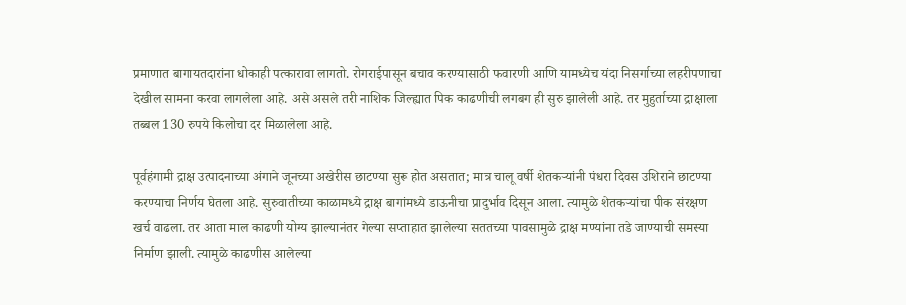प्रमाणात बागायतदारांना धोकाही पत्कारावा लागतो. रोगराईपासून बचाव करण्यासाठी फवारणी आणि यामध्येच यंदा निसर्गाच्या लहरीपणाचा देखील सामना करवा लागलेला आहे. असे असले तरी नाशिक जिल्ह्यात पिक काढणीची लगबग ही सुरु झालेली आहे. तर मुहुर्ताच्या द्राक्षाला तब्बल 130 रुपये किलोचा दर मिळालेला आहे.

पूर्वहंगामी द्राक्ष उत्पादनाच्या अंगाने जूनच्या अखेरीस छाटण्या सुरू होत असतात; मात्र चालू वर्षी शेतकऱ्यांनी पंधरा दिवस उशिराने छाटण्या करण्याचा निर्णय घेतला आहे. सुरुवातीच्या काळामध्ये द्राक्ष बागांमध्ये डाऊनीचा प्रादुर्भाव दिसून आला. त्यामुळे शेतकऱ्यांचा पीक संरक्षण खर्च वाढला. तर आता माल काढणी योग्य झाल्यानंतर गेल्या सप्ताहात झालेल्या सततच्या पावसामुळे द्राक्ष मण्यांना तडे जाण्याची समस्या निर्माण झाली. त्यामुळे काढणीस आलेल्या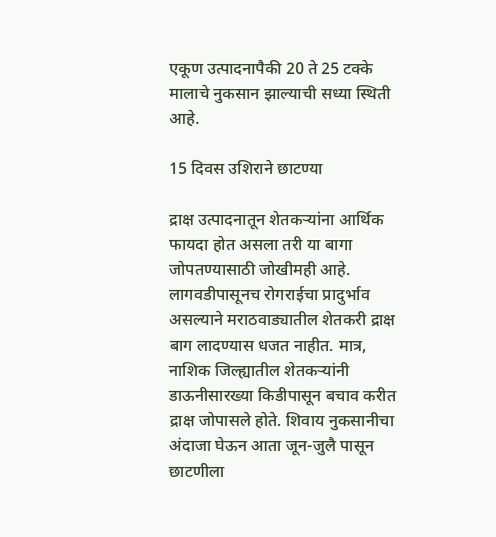एकूण उत्पादनापैकी 20 ते 25 टक्के मालाचे नुकसान झाल्याची सध्या स्थिती आहे.

15 दिवस उशिराने छाटण्या

द्राक्ष उत्पादनातून शेतकऱ्यांना आर्थिक फायदा होत असला तरी या बागा जोपतण्यासाठी जोखीमही आहे. लागवडीपासूनच रोगराईचा प्रादुर्भाव असल्याने मराठवाड्यातील शेतकरी द्राक्ष बाग लादण्यास धजत नाहीत. मात्र, नाशिक जिल्ह्यातील शेतकऱ्यांनी डाऊनीसारख्या किडीपासून बचाव करीत द्राक्ष जोपासले होते. शिवाय नुकसानीचा अंदाजा घेऊन आता जून-जुलै पासून छाटणीला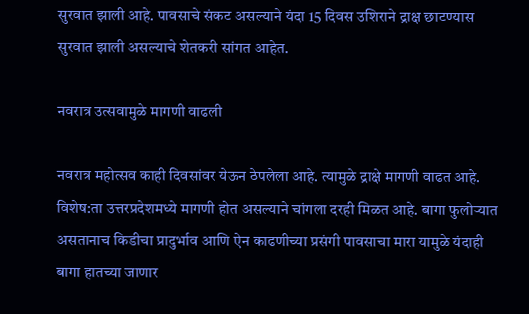सुरवात झाली आहे. पावसाचे संकट असल्याने यंदा 15 दिवस उशिराने द्राक्ष छाटण्यास सुरवात झाली असल्याचे शेतकरी सांगत आहेत.

नवरात्र उत्सवामुळे मागणी वाढली

नवरात्र महोत्सव काही दिवसांवर येऊन ठेपलेला आहे. त्यामुळे द्राक्षे मागणी वाढत आहे. विशेष:ता उत्तरप्रदेशमध्ये मागणी होत असल्याने चांगला दरही मिळत आहे. बागा फुलोऱ्यात असतानाच किडीचा प्रादुर्भाव आणि ऐन काढणीच्या प्रसंगी पावसाचा मारा यामुळे यंदाही बागा हातच्या जाणार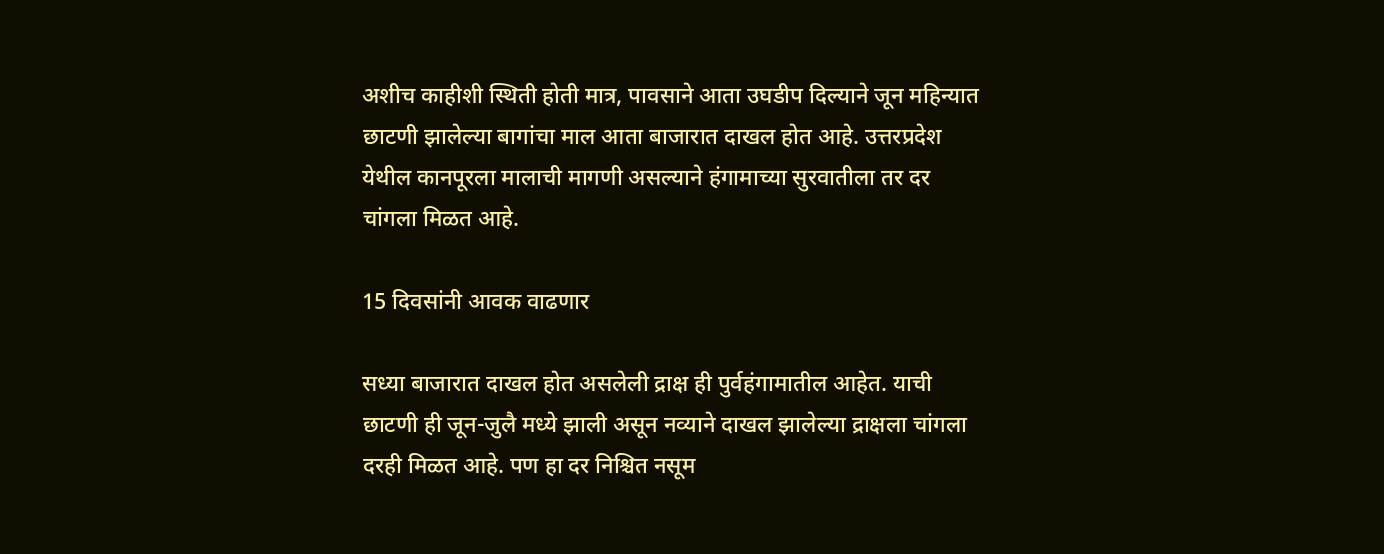अशीच काहीशी स्थिती होती मात्र, पावसाने आता उघडीप दिल्याने जून महिन्यात छाटणी झालेल्या बागांचा माल आता बाजारात दाखल होत आहे. उत्तरप्रदेश येथील कानपूरला मालाची मागणी असल्याने हंगामाच्या सुरवातीला तर दर चांगला मिळत आहे.

15 दिवसांनी आवक वाढणार

सध्या बाजारात दाखल होत असलेली द्राक्ष ही पुर्वहंगामातील आहेत. याची छाटणी ही जून-जुलै मध्ये झाली असून नव्याने दाखल झालेल्या द्राक्षला चांगला दरही मिळत आहे. पण हा दर निश्चित नसूम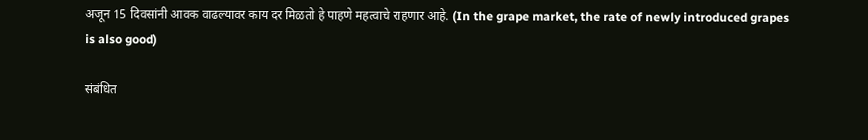अजून 15 दिवसांनी आवक वाढल्यावर काय दर मिळतो हे पाहणे महत्वाचे राहणार आहे. (In the grape market, the rate of newly introduced grapes is also good)

संबंधित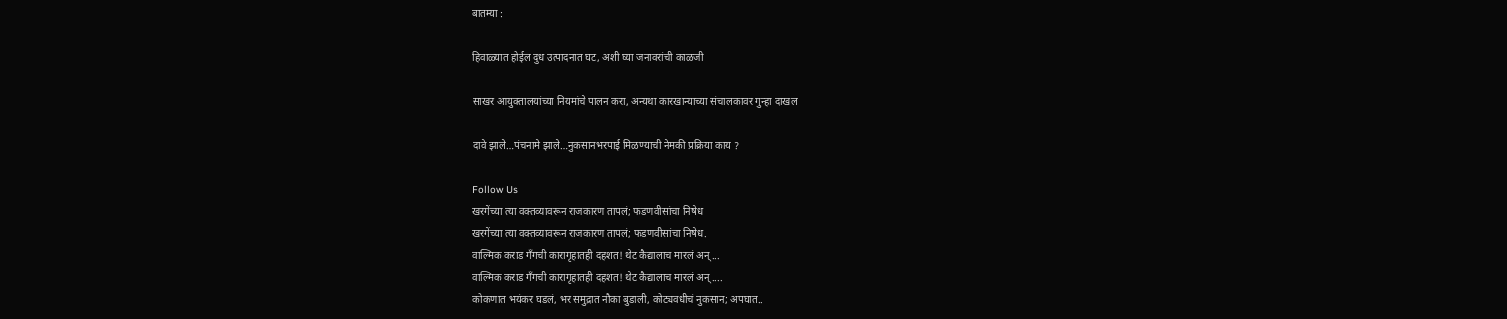बातम्या :

हिवाळ्यात होईल दुध उत्पादनात घट, अशी घ्या जनावरांची काळजी

साखर आयुक्तालयांच्या नियमांचे पालन करा, अन्यथा कारखान्याच्या संचालकावर गुन्हा दाखल

दावे झाले…पंचनामे झाले…नुकसानभरपाई मिळण्याची नेमकी प्रक्रिया काय ?

Follow Us
खरगेंच्या त्या वक्तव्यावरून राजकारण तापलं; फडणवीसांचा निषेध
खरगेंच्या त्या वक्तव्यावरून राजकारण तापलं; फडणवीसांचा निषेध.
वाल्मिक कराड गँगची कारागृहातही दहशत! थेट कैद्यालाच मारलं अन्...
वाल्मिक कराड गँगची कारागृहातही दहशत! थेट कैद्यालाच मारलं अन्....
कोकणात भयंकर घडलं, भर समुद्रात नौका बुडाली, कोट्यवधीचं नुकसान; अपघात..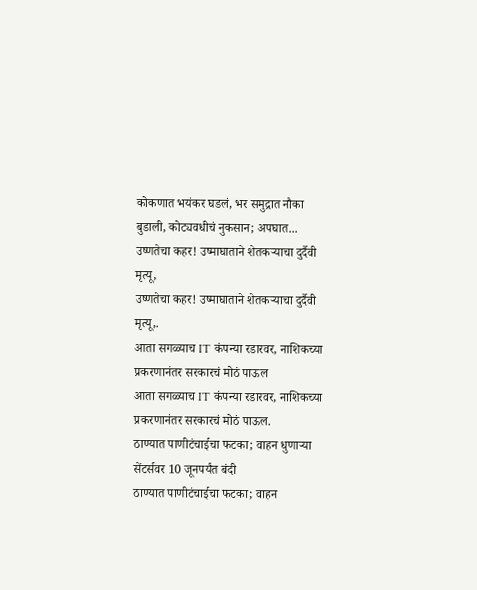कोकणात भयंकर घडलं, भर समुद्रात नौका बुडाली, कोट्यवधीचं नुकसान; अपघात...
उष्णतेचा कहर! उष्माघाताने शेतकऱ्याचा दुर्दैवी मृत्यू,
उष्णतेचा कहर! उष्माघाताने शेतकऱ्याचा दुर्दैवी मृत्यू,.
आता सगळ्याच IT कंपन्या रडारवर, नाशिकच्या प्रकरणानंतर सरकारचं मोठं पाऊल
आता सगळ्याच IT कंपन्या रडारवर, नाशिकच्या प्रकरणानंतर सरकारचं मोठं पाऊल.
ठाण्यात पाणीटंचाईचा फटका; वाहन धुणाऱ्या सेंटर्सवर 10 जूनपर्यंत बंदी
ठाण्यात पाणीटंचाईचा फटका; वाहन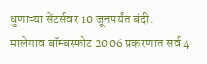धुणाऱ्या सेंटर्सवर 10 जूनपर्यंत बंदी.
मालेगाव बॉम्बस्फोट 2006 प्रकरणात सर्व 4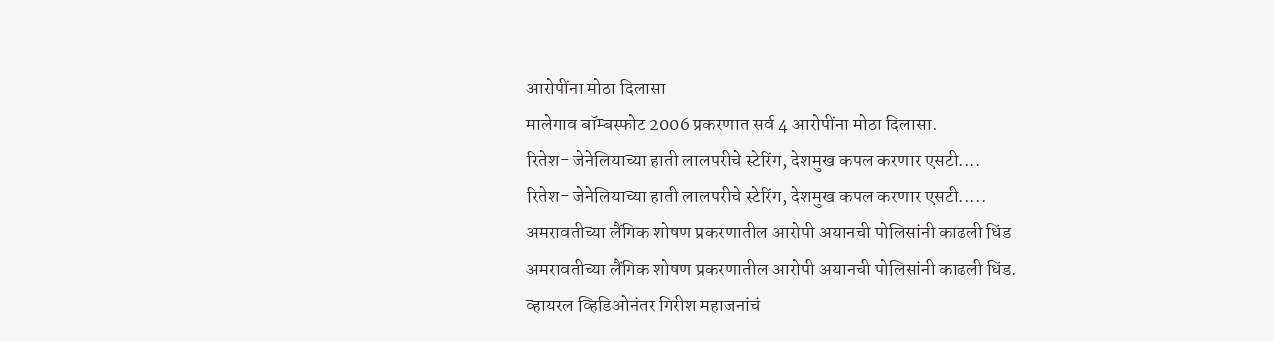आरोपींना मोठा दिलासा
मालेगाव बॉम्बस्फोट 2006 प्रकरणात सर्व 4 आरोपींना मोठा दिलासा.
रितेश- जेनेलियाच्या हाती लालपरीचे स्टेरिंग, देशमुख कपल करणार एसटी....
रितेश- जेनेलियाच्या हाती लालपरीचे स्टेरिंग, देशमुख कपल करणार एसटी.....
अमरावतीच्या लैंगिक शोषण प्रकरणातील आरोपी अयानची पोलिसांनी काढली धिंड
अमरावतीच्या लैंगिक शोषण प्रकरणातील आरोपी अयानची पोलिसांनी काढली धिंड.
व्हायरल व्हिडिओनंतर गिरीश महाजनांचं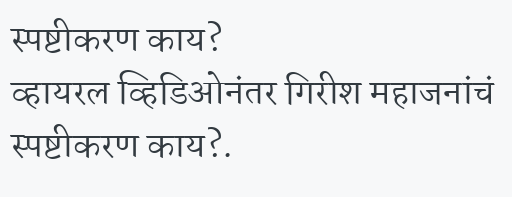स्पष्टीकरण काय?
व्हायरल व्हिडिओनंतर गिरीश महाजनांचं स्पष्टीकरण काय?.